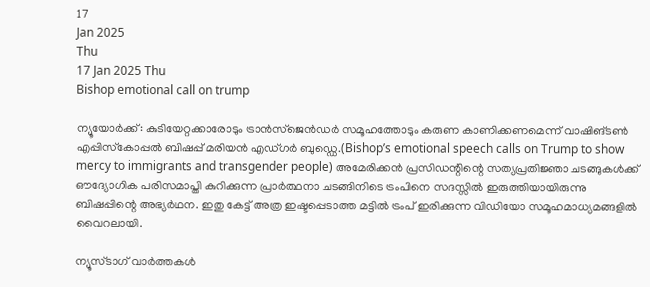17
Jan 2025
Thu
17 Jan 2025 Thu
Bishop emotional call on trump

ന്യൂയോര്‍ക്ക്: കുടിയേറ്റക്കാരോടും ട്രാന്‍സ്‌ജെന്‍ഡര്‍ സമൂഹത്തോടും കരുണ കാണിക്കണമെന്ന് വാഷിങ്ടണ്‍ എപ്പിസ്‌കോപ്പല്‍ ബിഷപ്പ് മരിയന്‍ എഡ്ഗര്‍ ബുഡ്ഡെ.(Bishop’s emotional speech calls on Trump to show mercy to immigrants and transgender people) അമേരിക്കന്‍ പ്രസിഡന്റിന്റെ സത്യപ്രതിജ്ഞാ ചടങ്ങുകള്‍ക്ക് ഔദ്യോഗിക പരിസമാപ്തി കുറിക്കുന്ന പ്രാര്‍ത്ഥനാ ചടങ്ങിനിടെ ട്രംപിനെ സദസ്സില്‍ ഇരുത്തിയായിരുന്നു ബിഷപ്പിന്റെ അഭ്യര്‍ഥന. ഇതു കേട്ട് അത്ര ഇഷ്ടപ്പെടാത്ത മട്ടില്‍ ട്രംപ് ഇരിക്കുന്ന വിഡിയോ സമൂഹമാധ്യമങ്ങളില്‍ വൈറലായി.

ന്യൂസ്ടാഗ് വാര്‍ത്തകള്‍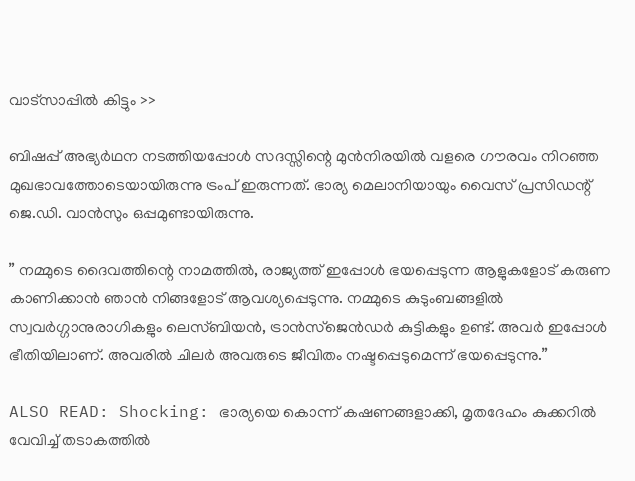വാട്‌സാപ്പില്‍ കിട്ടും >>

ബിഷപ്പ് അഭ്യര്‍ഥന നടത്തിയപ്പോള്‍ സദസ്സിന്റെ മുന്‍നിരയില്‍ വളരെ ഗൗരവം നിറഞ്ഞ മുഖഭാവത്തോടെയായിരുന്നു ട്രംപ് ഇരുന്നത്. ഭാര്യ മെലാനിയായും വൈസ് പ്രസിഡന്റ് ജെ.ഡി. വാന്‍സും ഒപ്പമുണ്ടായിരുന്നു.

” നമ്മുടെ ദൈവത്തിന്റെ നാമത്തില്‍, രാജ്യത്ത് ഇപ്പോള്‍ ഭയപ്പെടുന്ന ആളുകളോട് കരുണ കാണിക്കാന്‍ ഞാന്‍ നിങ്ങളോട് ആവശ്യപ്പെടുന്നു. നമ്മുടെ കുടുംബങ്ങളില്‍ സ്വവര്‍ഗ്ഗാനുരാഗികളും ലെസ്ബിയന്‍, ട്രാന്‍സ്ജെന്‍ഡര്‍ കുട്ടികളും ഉണ്ട്. അവര്‍ ഇപ്പോള്‍ ഭീതിയിലാണ്. അവരില്‍ ചിലര്‍ അവരുടെ ജീവിതം നഷ്ടപ്പെടുമെന്ന് ഭയപ്പെടുന്നു.”

ALSO READ: Shocking: ഭാര്യയെ കൊന്ന് കഷണങ്ങളാക്കി, മൃതദേഹം കുക്കറില്‍ വേവിച്ച് തടാകത്തില്‍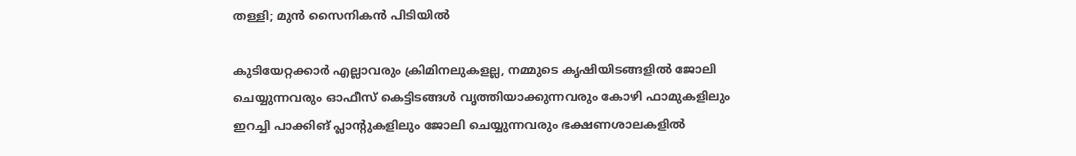തള്ളി; മുന്‍ സൈനികന്‍ പിടിയില്‍

കുടിയേറ്റക്കാര്‍ എല്ലാവരും ക്രിമിനലുകളല്ല, നമ്മുടെ കൃഷിയിടങ്ങളില്‍ ജോലി ചെയ്യുന്നവരും ഓഫീസ് കെട്ടിടങ്ങള്‍ വൃത്തിയാക്കുന്നവരും കോഴി ഫാമുകളിലും ഇറച്ചി പാക്കിങ് പ്ലാന്റുകളിലും ജോലി ചെയ്യുന്നവരും ഭക്ഷണശാലകളില്‍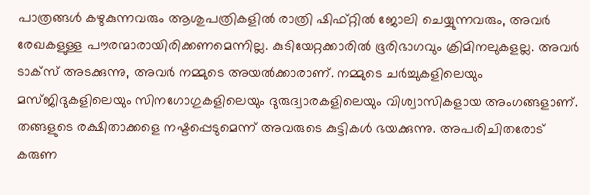പാത്രങ്ങള്‍ കഴുകുന്നവരും ആശുപത്രികളില്‍ രാത്രി ഷിഫ്റ്റില്‍ ജോലി ചെയ്യുന്നവരും, അവര്‍ രേഖകളുള്ള പൗരന്മാരായിരിക്കണമെന്നില്ല. കുടിയേറ്റക്കാരില്‍ ഭൂരിഭാഗവും ക്രിമിനലുകളല്ല. അവര്‍ ടാക്‌സ് അടക്കുന്നു, അവര്‍ നമ്മുടെ അയല്‍ക്കാരാണ്. നമ്മുടെ ചര്‍ച്ചുകളിലെയും മസ്ജിദുകളിലെയും സിനഗോഗുകളിലെയും ദുരുദ്വാരകളിലെയും വിശ്വാസികളായ അംഗങ്ങളാണ്. തങ്ങളുടെ രക്ഷിതാക്കളെ നഷ്ടപ്പെടുമെന്ന് അവരുടെ കുട്ടികള്‍ ഭയക്കുന്നു. അപരിചിതരോട് കരുണ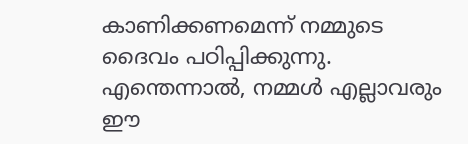കാണിക്കണമെന്ന് നമ്മുടെ ദൈവം പഠിപ്പിക്കുന്നു. എന്തെന്നാല്‍, നമ്മള്‍ എല്ലാവരും ഈ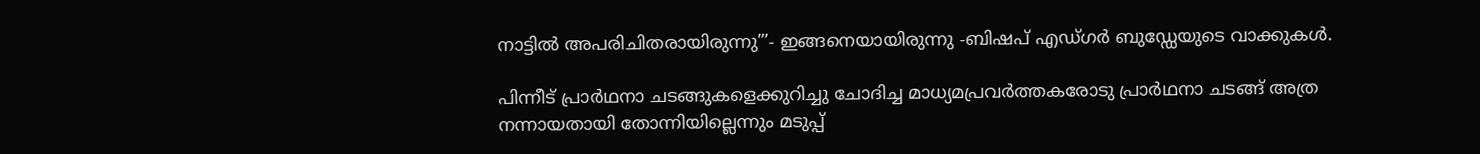നാട്ടില്‍ അപരിചിതരായിരുന്നു”’- ഇങ്ങനെയായിരുന്നു -ബിഷപ് എഡ്ഗര്‍ ബുഡ്ഡേയുടെ വാക്കുകള്‍.

പിന്നീട് പ്രാര്‍ഥനാ ചടങ്ങുകളെക്കുറിച്ചു ചോദിച്ച മാധ്യമപ്രവര്‍ത്തകരോടു പ്രാര്‍ഥനാ ചടങ്ങ് അത്ര നന്നായതായി തോന്നിയില്ലെന്നും മടുപ്പ്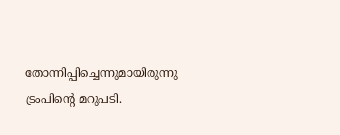തോന്നിപ്പിച്ചെന്നുമായിരുന്നു ട്രംപിന്റെ മറുപടി.